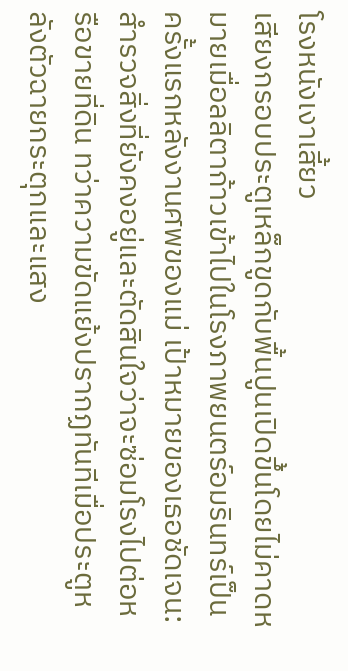โรงหนังเงาเสี้ยว
เสียงกรอบประตูเหล็กขูดกับพื้นปูนเปิดขึ้นโดยไม่คาดหมายเมื่อลลิตาก้าวเข้าไปในโรงภาพยนตร์อมรินทร์เป็นครั้งแรกหลังงานศพของแม่ เป้าหมายของเธอชัดเจน: สำรวจสิ่งที่ยังคงอยู่และตัดสินใจว่าจะซ่อมโรงไปต่อหรือขายที่ดิน ทว่าความขัดแย้งปรากฏทันทีเมื่อประตูหลังตัวฉายกระตุกและแสง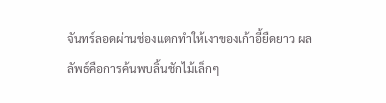จันทร์ลอดผ่านช่องแตกทำให้เงาของเก้าอี้ยืดยาว ผลลัพธ์คือการค้นพบลิ้นชักไม้เล็กๆ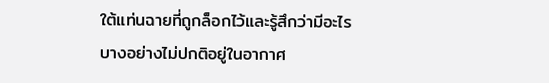ใต้แท่นฉายที่ถูกล็อกไว้และรู้สึกว่ามีอะไรบางอย่างไม่ปกติอยู่ในอากาศ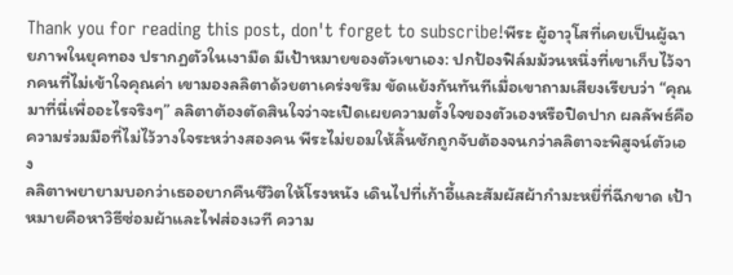Thank you for reading this post, don't forget to subscribe!พีระ ผู้อาวุโสที่เคยเป็นผู้ฉายภาพในยุคทอง ปรากฏตัวในเงามืด มีเป้าหมายของตัวเขาเอง: ปกป้องฟิล์มม้วนหนึ่งที่เขาเก็บไว้จากคนที่ไม่เข้าใจคุณค่า เขามองลลิตาด้วยตาเคร่งขรึม ขัดแย้งกันทันทีเมื่อเขาถามเสียงเรียบว่า “คุณมาที่นี่เพื่ออะไรจริงๆ” ลลิตาต้องตัดสินใจว่าจะเปิดเผยความตั้งใจของตัวเองหรือปิดปาก ผลลัพธ์คือความร่วมมือที่ไม่ไว้วางใจระหว่างสองคน พีระไม่ยอมให้ลิ้นชักถูกจับต้องจนกว่าลลิตาจะพิสูจน์ตัวเอง
ลลิตาพยายามบอกว่าเธออยากคืนชีวิตให้โรงหนัง เดินไปที่เก้าอี้และสัมผัสผ้ากำมะหยี่ที่ฉีกขาด เป้าหมายคือหาวิธีซ่อมผ้าและไฟส่องเวที ความ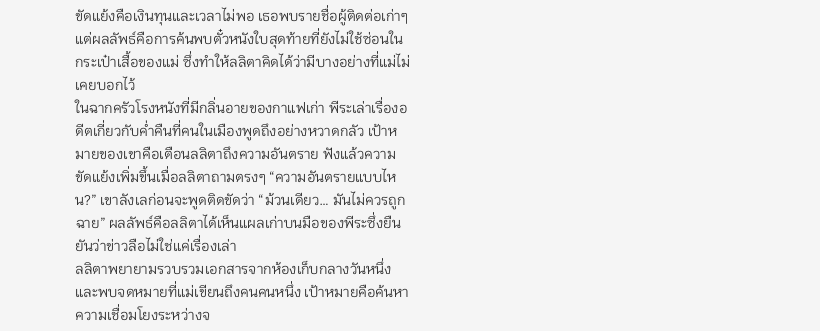ขัดแย้งคือเงินทุนและเวลาไม่พอ เธอพบรายชื่อผู้ติดต่อเก่าๆ แต่ผลลัพธ์คือการค้นพบตั๋วหนังใบสุดท้ายที่ยังไม่ใช้ซ่อนในกระเป๋าเสื้อของแม่ ซึ่งทำให้ลลิตาคิดได้ว่ามีบางอย่างที่แม่ไม่เคยบอกไว้
ในฉากครัวโรงหนังที่มีกลิ่นอายของกาแฟเก่า พีระเล่าเรื่องอดีตเกี่ยวกับค่ำคืนที่คนในเมืองพูดถึงอย่างหวาดกลัว เป้าหมายของเขาคือเตือนลลิตาถึงความอันตราย ฟังแล้วความขัดแย้งเพิ่มขึ้นเมื่อลลิตาถามตรงๆ “ความอันตรายแบบไหน?” เขาลังเลก่อนจะพูดติดขัดว่า “ม้วนเดียว… มันไม่ควรถูกฉาย” ผลลัพธ์คือลลิตาได้เห็นแผลเก่าบนมือของพีระซึ่งยืนยันว่าข่าวลือไม่ใช่แค่เรื่องเล่า
ลลิตาพยายามรวบรวมเอกสารจากห้องเก็บกลางวันหนึ่ง และพบจดหมายที่แม่เขียนถึงคนคนหนึ่ง เป้าหมายคือค้นหาความเชื่อมโยงระหว่างจ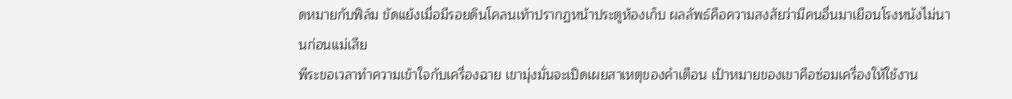ดหมายกับฟิล์ม ขัดแย้งเมื่อมีรอยดินโคลนเท้าปรากฏหน้าประตูห้องเก็บ ผลลัพธ์คือความสงสัยว่ามีคนอื่นมาเยือนโรงหนังไม่นานก่อนแม่เสีย
พีระขอเวลาทำความเข้าใจกับเครื่องฉาย เขามุ่งมั่นจะเปิดเผยสาเหตุของคำเตือน เป้าหมายของเขาคือซ่อมเครื่องให้ใช้งาน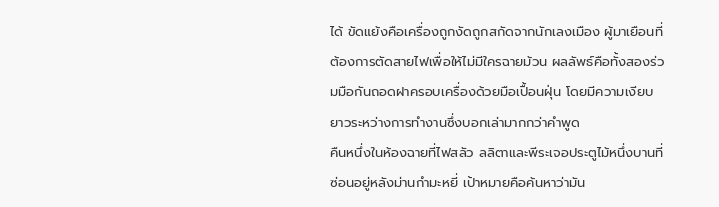ได้ ขัดแย้งคือเครื่องถูกงัดถูกสกัดจากนักเลงเมือง ผู้มาเยือนที่ต้องการตัดสายไฟเพื่อให้ไม่มีใครฉายม้วน ผลลัพธ์คือทั้งสองร่วมมือกันถอดฝาครอบเครื่องด้วยมือเปื้อนฝุ่น โดยมีความเงียบยาวระหว่างการทำงานซึ่งบอกเล่ามากกว่าคำพูด
คืนหนึ่งในห้องฉายที่ไฟสลัว ลลิตาและพีระเจอประตูไม้หนึ่งบานที่ซ่อนอยู่หลังม่านกำมะหยี่ เป้าหมายคือค้นหาว่ามัน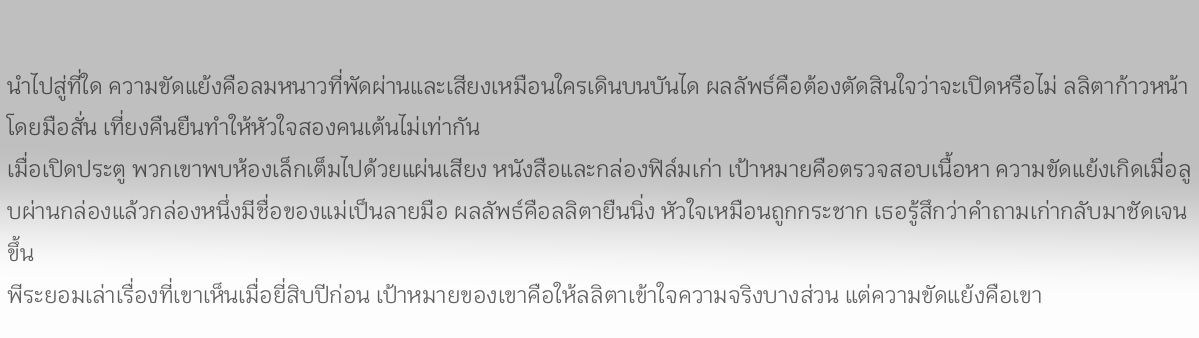นำไปสู่ที่ใด ความขัดแย้งคือลมหนาวที่พัดผ่านและเสียงเหมือนใครเดินบนบันได ผลลัพธ์คือต้องตัดสินใจว่าจะเปิดหรือไม่ ลลิตาก้าวหน้าโดยมือสั่น เที่ยงคืนยืนทำให้หัวใจสองคนเต้นไม่เท่ากัน
เมื่อเปิดประตู พวกเขาพบห้องเล็กเต็มไปด้วยแผ่นเสียง หนังสือและกล่องฟิล์มเก่า เป้าหมายคือตรวจสอบเนื้อหา ความขัดแย้งเกิดเมื่อลูบผ่านกล่องแล้วกล่องหนึ่งมีชื่อของแม่เป็นลายมือ ผลลัพธ์คือลลิตายืนนิ่ง หัวใจเหมือนถูกกระชาก เธอรู้สึกว่าคำถามเก่ากลับมาชัดเจนขึ้น
พีระยอมเล่าเรื่องที่เขาเห็นเมื่อยี่สิบปีก่อน เป้าหมายของเขาคือให้ลลิตาเข้าใจความจริงบางส่วน แต่ความขัดแย้งคือเขา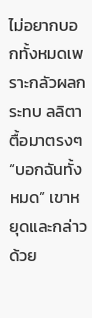ไม่อยากบอกทั้งหมดเพราะกลัวผลกระทบ ลลิตาตื้อมาตรงๆ “บอกฉันทั้งหมด” เขาหยุดและกล่าวด้วย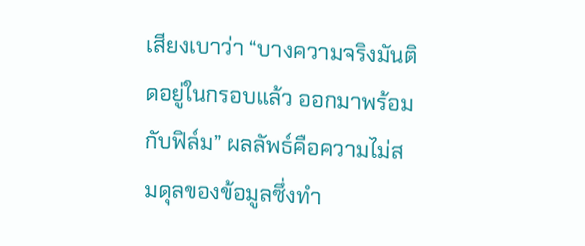เสียงเบาว่า “บางความจริงมันติดอยู่ในกรอบแล้ว ออกมาพร้อมกับฟิล์ม” ผลลัพธ์คือความไม่สมดุลของข้อมูลซึ่งทำ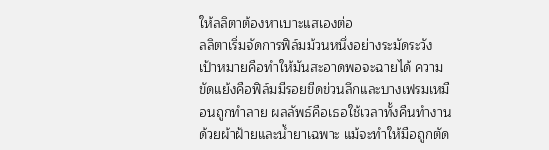ให้ลลิตาต้องหาเบาะแสเองต่อ
ลลิตาเริ่มจัดการฟิล์มม้วนหนึ่งอย่างระมัดระวัง เป้าหมายคือทำให้มันสะอาดพอจะฉายได้ ความขัดแย้งคือฟิล์มมีรอยขีดข่วนลึกและบางเฟรมเหมือนถูกทำลาย ผลลัพธ์คือเธอใช้เวลาทั้งคืนทำงานด้วยผ้าฝ้ายและน้ำยาเฉพาะ แม้จะทำให้มือถูกตัด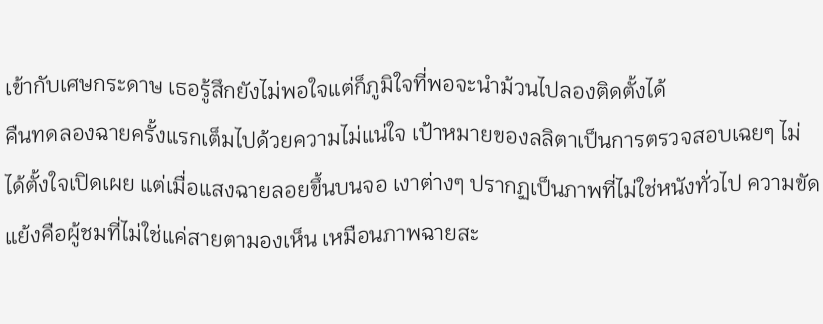เข้ากับเศษกระดาษ เธอรู้สึกยังไม่พอใจแต่ก็ภูมิใจที่พอจะนำม้วนไปลองติดตั้งได้
คืนทดลองฉายครั้งแรกเต็มไปด้วยความไม่แน่ใจ เป้าหมายของลลิตาเป็นการตรวจสอบเฉยๆ ไม่ได้ตั้งใจเปิดเผย แต่เมื่อแสงฉายลอยขึ้นบนจอ เงาต่างๆ ปรากฏเป็นภาพที่ไม่ใช่หนังทั่วไป ความขัดแย้งคือผู้ชมที่ไม่ใช่แค่สายตามองเห็น เหมือนภาพฉายสะ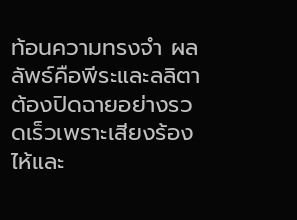ท้อนความทรงจำ ผลลัพธ์คือพีระและลลิตาต้องปิดฉายอย่างรวดเร็วเพราะเสียงร้องไห้และ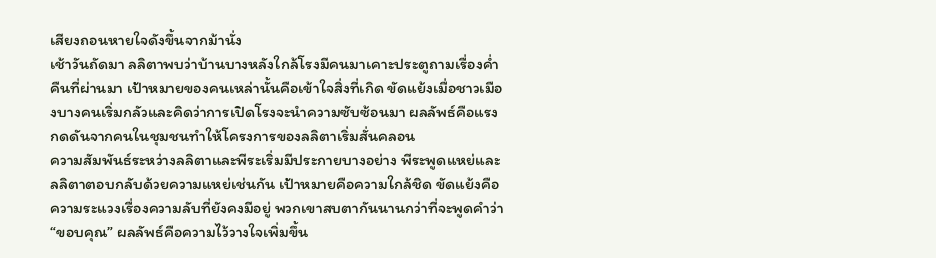เสียงถอนหายใจดังขึ้นจากม้านั่ง
เช้าวันถัดมา ลลิตาพบว่าบ้านบางหลังใกล้โรงมีคนมาเคาะประตูถามเรื่องค่ำคืนที่ผ่านมา เป้าหมายของคนเหล่านั้นคือเข้าใจสิ่งที่เกิด ขัดแย้งเมื่อชาวเมืองบางคนเริ่มกลัวและคิดว่าการเปิดโรงจะนำความซับซ้อนมา ผลลัพธ์คือแรงกดดันจากคนในชุมชนทำให้โครงการของลลิตาเริ่มสั่นคลอน
ความสัมพันธ์ระหว่างลลิตาและพีระเริ่มมีประกายบางอย่าง พีระพูดแหย่และลลิตาตอบกลับด้วยความแหย่เช่นกัน เป้าหมายคือความใกล้ชิด ขัดแย้งคือความระแวงเรื่องความลับที่ยังคงมีอยู่ พวกเขาสบตากันนานกว่าที่จะพูดคำว่า “ขอบคุณ” ผลลัพธ์คือความไว้วางใจเพิ่มขึ้น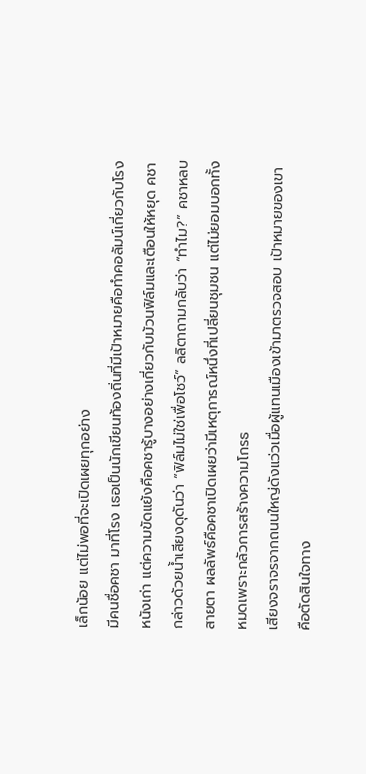เล็กน้อย แต่ไม่พอที่จะเปิดเผยทุกอย่าง
มีคนชื่อคชา มาที่โรง เธอเป็นนักเขียนท้องถิ่นที่มีเป้าหมายคือทำคอลัมน์เกี่ยวกับโรงหนังเก่า แต่ความขัดแย้งคือคชารู้บางอย่างเกี่ยวกับม้วนฟิล์มและเตือนให้หยุด คชากล่าวด้วยน้ำเสียงดุดันว่า “ฟิล์มไม่ใช่เพื่อโชว์” ลลิตาถามกลับว่า “ทำไม?” คชาหลบสายตา ผลลัพธ์คือคชาเปิดเผยว่ามีเหตุการณ์หนึ่งที่เปลี่ยนชุมชน แต่ไม่ยอมบอกทั้งหมดเพราะกลัวการสร้างความโกรธ
เสียงจราจรจากถนนใหญ่ดังแว่วเมื่อผู้แทนเมืองเข้ามาตรวจสอบ เป้าหมายของเขาคือตัดสินใจทาง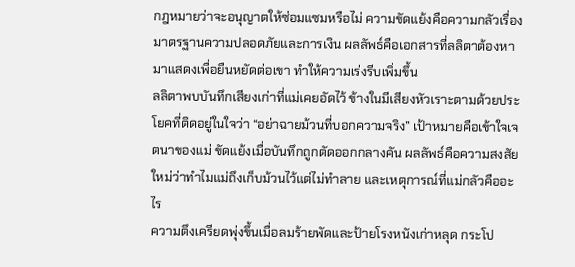กฎหมายว่าจะอนุญาตให้ซ่อมแซมหรือไม่ ความขัดแย้งคือความกลัวเรื่องมาตรฐานความปลอดภัยและการเงิน ผลลัพธ์คือเอกสารที่ลลิตาต้องหามาแสดงเพื่อยืนหยัดต่อเขา ทำให้ความเร่งรีบเพิ่มขึ้น
ลลิตาพบบันทึกเสียงเก่าที่แม่เคยอัดไว้ ข้างในมีเสียงหัวเราะตามด้วยประโยคที่ติดอยู่ในใจว่า “อย่าฉายม้วนที่บอกความจริง” เป้าหมายคือเข้าใจเจตนาของแม่ ขัดแย้งเมื่อบันทึกถูกตัดออกกลางคัน ผลลัพธ์คือความสงสัยใหม่ว่าทำไมแม่ถึงเก็บม้วนไว้แต่ไม่ทำลาย และเหตุการณ์ที่แม่กลัวคืออะไร
ความตึงเครียดพุ่งขึ้นเมื่อลมร้ายพัดและป้ายโรงหนังเก่าหลุด กระโป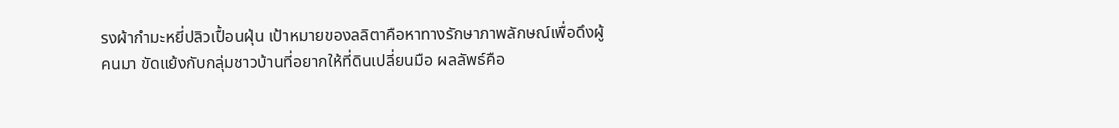รงผ้ากำมะหยี่ปลิวเปื้อนฝุ่น เป้าหมายของลลิตาคือหาทางรักษาภาพลักษณ์เพื่อดึงผู้คนมา ขัดแย้งกับกลุ่มชาวบ้านที่อยากให้ที่ดินเปลี่ยนมือ ผลลัพธ์คือ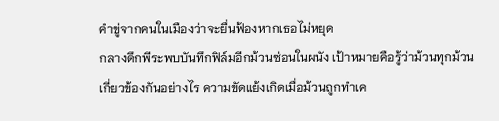คำขู่จากคนในเมืองว่าจะยื่นฟ้องหากเธอไม่หยุด
กลางดึกพีระพบบันทึกฟิล์มอีกม้วนซ่อนในผนัง เป้าหมายคือรู้ว่าม้วนทุกม้วนเกี่ยวข้องกันอย่างไร ความขัดแย้งเกิดเมื่อม้วนถูกทำเค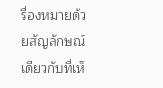รื่องหมายด้วยสัญลักษณ์เดียวกับที่เห็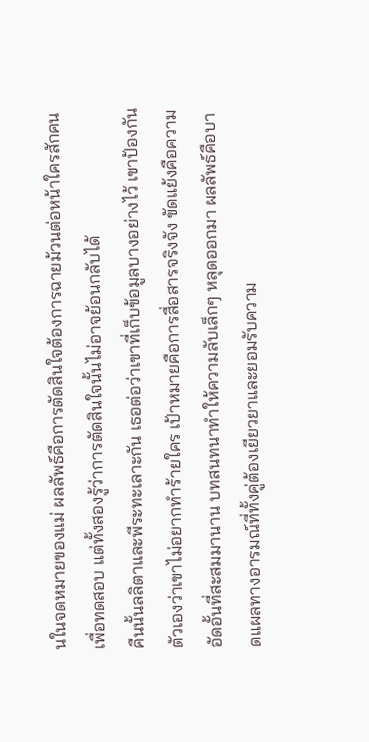นในจดหมายของแม่ ผลลัพธ์คือการตัดสินใจต้องการฉายม้วนต่อหน้าใครสักคนเพื่อทดสอบ แต่ทั้งสองรู้ว่าการตัดสินใจนั้นไม่อาจย้อนกลับได้
คืนนั้นลลิตาและพีระทะเลาะกัน เธอต่อว่าเขาที่เก็บข้อมูลบางอย่างไว้ เขาป้องกันตัวเองว่าเขาไม่อยากทำร้ายใคร เป้าหมายคือการสื่อสารจริงจัง ขัดแย้งคือความอัดอั้นที่สะสมมานาน บทสนทนาทำให้ความลับเล็กๆ หลุดออกมา ผลลัพธ์คือบาดแผลทางอารมณ์ที่ทั้งคู่ต้องเยียวยาและยอมรับความ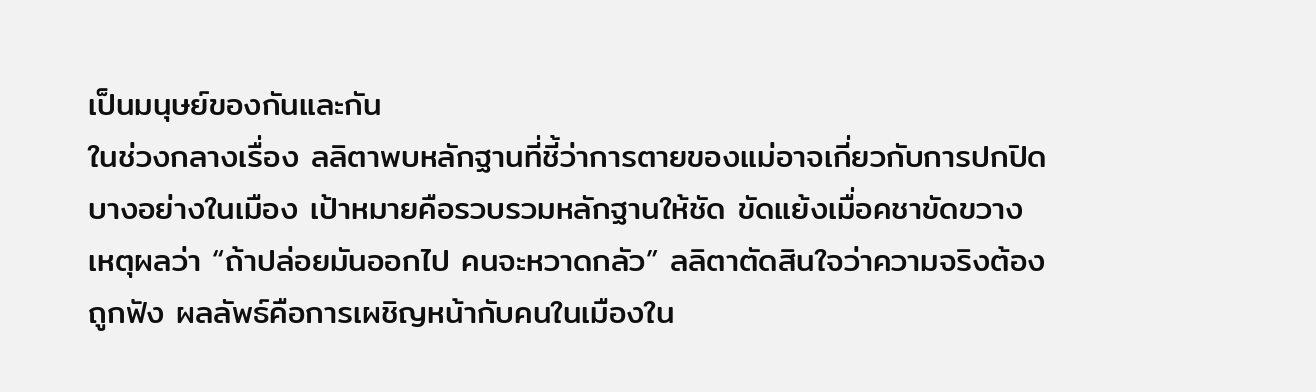เป็นมนุษย์ของกันและกัน
ในช่วงกลางเรื่อง ลลิตาพบหลักฐานที่ชี้ว่าการตายของแม่อาจเกี่ยวกับการปกปิดบางอย่างในเมือง เป้าหมายคือรวบรวมหลักฐานให้ชัด ขัดแย้งเมื่อคชาขัดขวางเหตุผลว่า “ถ้าปล่อยมันออกไป คนจะหวาดกลัว” ลลิตาตัดสินใจว่าความจริงต้องถูกฟัง ผลลัพธ์คือการเผชิญหน้ากับคนในเมืองใน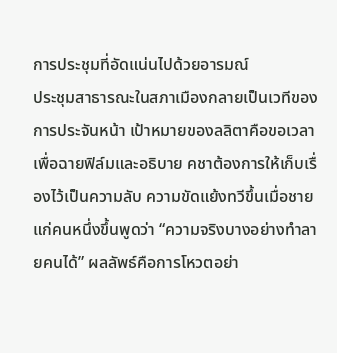การประชุมที่อัดแน่นไปด้วยอารมณ์
ประชุมสาธารณะในสภาเมืองกลายเป็นเวทีของการประจันหน้า เป้าหมายของลลิตาคือขอเวลาเพื่อฉายฟิล์มและอธิบาย คชาต้องการให้เก็บเรื่องไว้เป็นความลับ ความขัดแย้งทวีขึ้นเมื่อชายแก่คนหนึ่งขึ้นพูดว่า “ความจริงบางอย่างทำลายคนได้” ผลลัพธ์คือการโหวตอย่า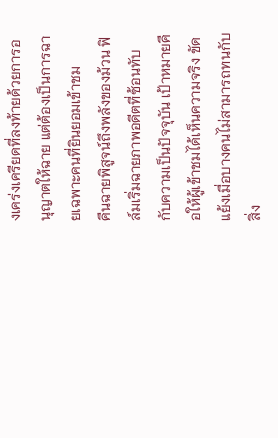งเคร่งเครียดที่ลงท้ายด้วยการอนุญาตให้ฉาย แต่ต้องเป็นการฉายเฉพาะคนที่ยินยอมเข้าชม
คืนฉายพิสูจน์ถึงพลังของม้วน ฟิล์มเริ่มฉายภาพอดีตที่ซ้อนทับกับความเป็นปัจจุบัน เป้าหมายคือให้ผู้เข้าชมได้เห็นความจริง ขัดแย้งเมื่อบางคนไม่สามารถทนกับสิ่ง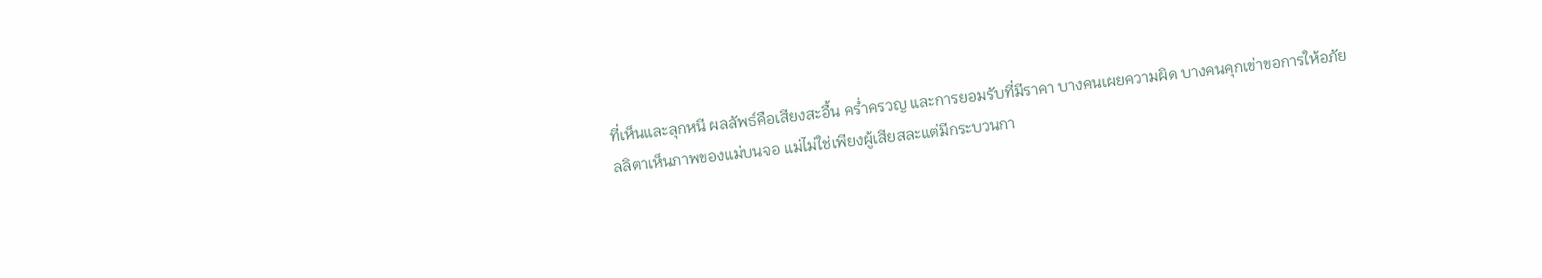ที่เห็นและลุกหนี ผลลัพธ์คือเสียงสะอื้น คร่ำครวญ และการยอมรับที่มีราคา บางคนเผยความผิด บางคนคุกเข่าขอการให้อภัย
ลลิตาเห็นภาพของแม่บนจอ แม่ไม่ใช่เพียงผู้เสียสละแต่มีกระบวนกา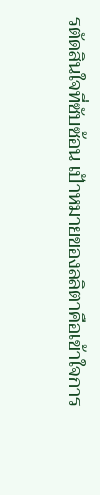รตัดสินใจที่ซับซ้อน เป้าหมายของลลิตาคือเข้าใจการ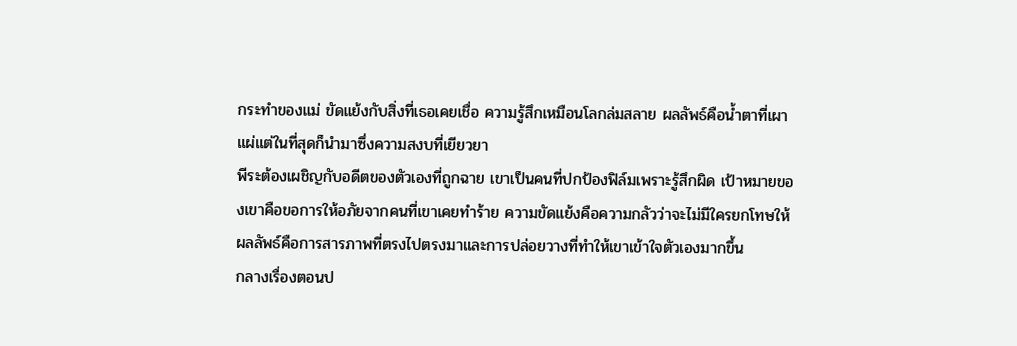กระทำของแม่ ขัดแย้งกับสิ่งที่เธอเคยเชื่อ ความรู้สึกเหมือนโลกล่มสลาย ผลลัพธ์คือน้ำตาที่เผาแผ่แต่ในที่สุดก็นำมาซึ่งความสงบที่เยียวยา
พีระต้องเผชิญกับอดีตของตัวเองที่ถูกฉาย เขาเป็นคนที่ปกป้องฟิล์มเพราะรู้สึกผิด เป้าหมายของเขาคือขอการให้อภัยจากคนที่เขาเคยทำร้าย ความขัดแย้งคือความกลัวว่าจะไม่มีใครยกโทษให้ ผลลัพธ์คือการสารภาพที่ตรงไปตรงมาและการปล่อยวางที่ทำให้เขาเข้าใจตัวเองมากขึ้น
กลางเรื่องตอนป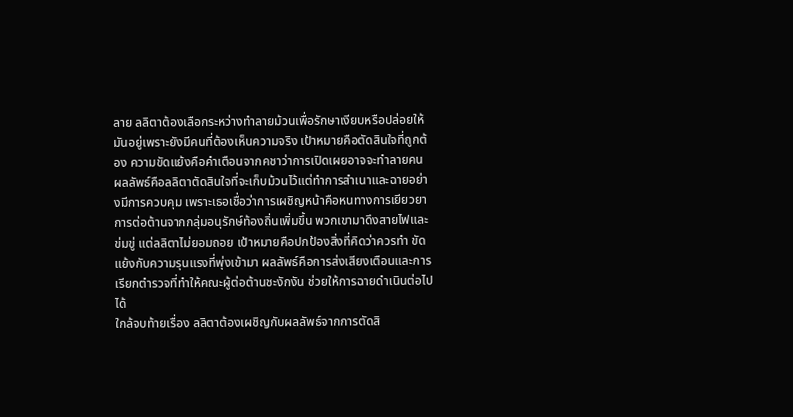ลาย ลลิตาต้องเลือกระหว่างทำลายม้วนเพื่อรักษาเงียบหรือปล่อยให้มันอยู่เพราะยังมีคนที่ต้องเห็นความจริง เป้าหมายคือตัดสินใจที่ถูกต้อง ความขัดแย้งคือคำเตือนจากคชาว่าการเปิดเผยอาจจะทำลายคน ผลลัพธ์คือลลิตาตัดสินใจที่จะเก็บม้วนไว้แต่ทำการสำเนาและฉายอย่างมีการควบคุม เพราะเธอเชื่อว่าการเผชิญหน้าคือหนทางการเยียวยา
การต่อต้านจากกลุ่มอนุรักษ์ท้องถิ่นเพิ่มขึ้น พวกเขามาดึงสายไฟและข่มขู่ แต่ลลิตาไม่ยอมถอย เป้าหมายคือปกป้องสิ่งที่คิดว่าควรทำ ขัดแย้งกับความรุนแรงที่พุ่งเข้ามา ผลลัพธ์คือการส่งเสียงเตือนและการเรียกตำรวจที่ทำให้คณะผู้ต่อต้านชะงักงัน ช่วยให้การฉายดำเนินต่อไปได้
ใกล้จบท้ายเรื่อง ลลิตาต้องเผชิญกับผลลัพธ์จากการตัดสิ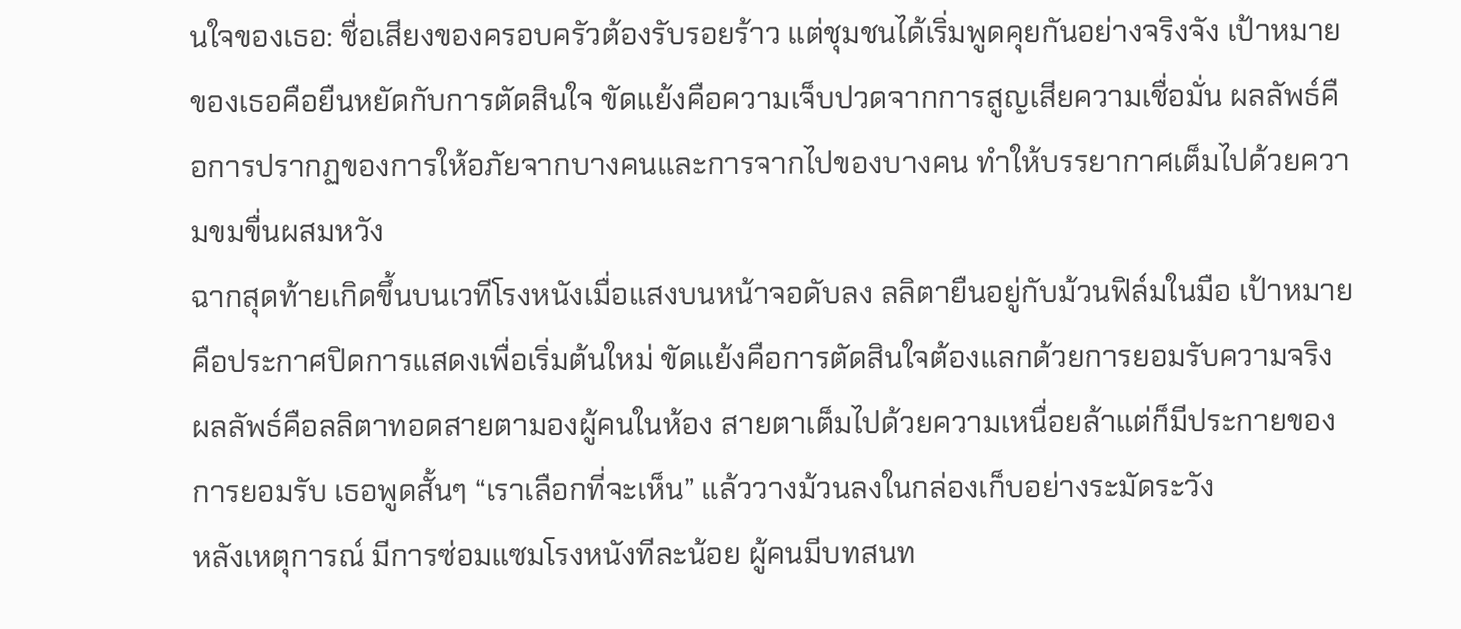นใจของเธอ: ชื่อเสียงของครอบครัวต้องรับรอยร้าว แต่ชุมชนได้เริ่มพูดคุยกันอย่างจริงจัง เป้าหมายของเธอคือยืนหยัดกับการตัดสินใจ ขัดแย้งคือความเจ็บปวดจากการสูญเสียความเชื่อมั่น ผลลัพธ์คือการปรากฏของการให้อภัยจากบางคนและการจากไปของบางคน ทำให้บรรยากาศเต็มไปด้วยความขมขื่นผสมหวัง
ฉากสุดท้ายเกิดขึ้นบนเวทีโรงหนังเมื่อแสงบนหน้าจอดับลง ลลิตายืนอยู่กับม้วนฟิล์มในมือ เป้าหมายคือประกาศปิดการแสดงเพื่อเริ่มต้นใหม่ ขัดแย้งคือการตัดสินใจต้องแลกด้วยการยอมรับความจริง ผลลัพธ์คือลลิตาทอดสายตามองผู้คนในห้อง สายตาเต็มไปด้วยความเหนื่อยล้าแต่ก็มีประกายของการยอมรับ เธอพูดสั้นๆ “เราเลือกที่จะเห็น” แล้ววางม้วนลงในกล่องเก็บอย่างระมัดระวัง
หลังเหตุการณ์ มีการซ่อมแซมโรงหนังทีละน้อย ผู้คนมีบทสนท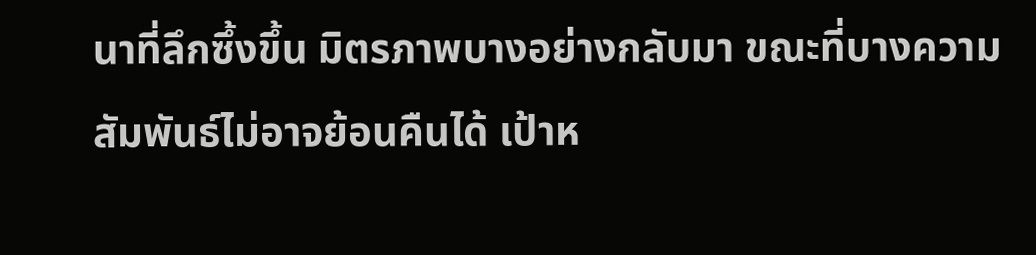นาที่ลึกซึ้งขึ้น มิตรภาพบางอย่างกลับมา ขณะที่บางความสัมพันธ์ไม่อาจย้อนคืนได้ เป้าห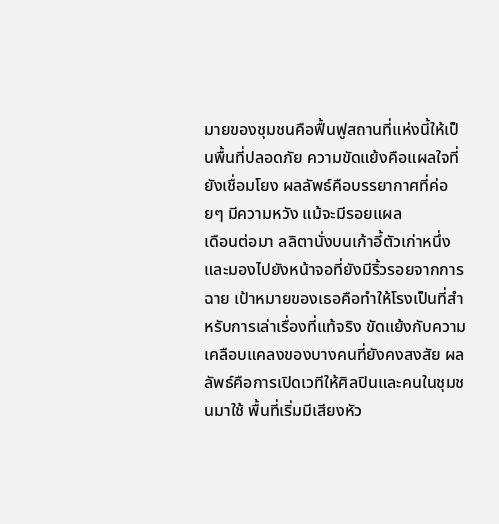มายของชุมชนคือฟื้นฟูสถานที่แห่งนี้ให้เป็นพื้นที่ปลอดภัย ความขัดแย้งคือแผลใจที่ยังเชื่อมโยง ผลลัพธ์คือบรรยากาศที่ค่อยๆ มีความหวัง แม้จะมีรอยแผล
เดือนต่อมา ลลิตานั่งบนเก้าอี้ตัวเก่าหนึ่ง และมองไปยังหน้าจอที่ยังมีริ้วรอยจากการฉาย เป้าหมายของเธอคือทำให้โรงเป็นที่สำหรับการเล่าเรื่องที่แท้จริง ขัดแย้งกับความเคลือบแคลงของบางคนที่ยังคงสงสัย ผลลัพธ์คือการเปิดเวทีให้ศิลปินและคนในชุมชนมาใช้ พื้นที่เริ่มมีเสียงหัว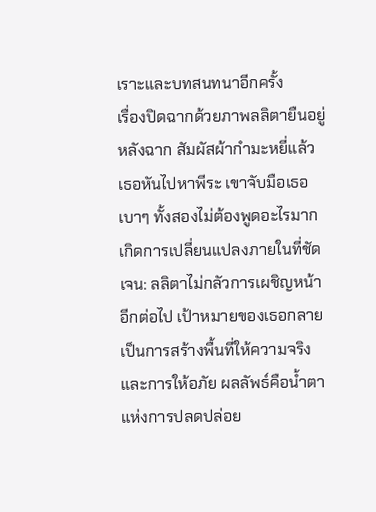เราะและบทสนทนาอีกครั้ง
เรื่องปิดฉากด้วยภาพลลิตายืนอยู่หลังฉาก สัมผัสผ้ากำมะหยี่แล้วเธอหันไปหาพีระ เขาจับมือเธอเบาๆ ทั้งสองไม่ต้องพูดอะไรมาก เกิดการเปลี่ยนแปลงภายในที่ชัดเจน: ลลิตาไม่กลัวการเผชิญหน้าอีกต่อไป เป้าหมายของเธอกลายเป็นการสร้างพื้นที่ให้ความจริงและการให้อภัย ผลลัพธ์คือน้ำตาแห่งการปลดปล่อย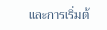และการเริ่มต้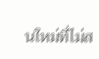นใหม่ที่ไม่ส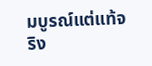มบูรณ์แต่แท้จริง